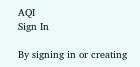AQI
Sign In

By signing in or creating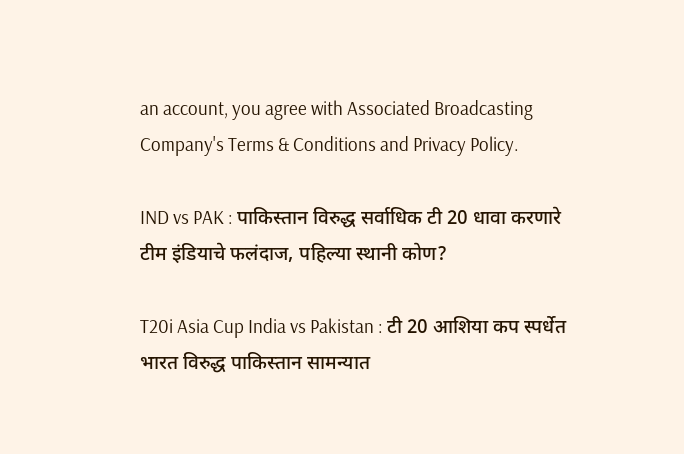an account, you agree with Associated Broadcasting Company's Terms & Conditions and Privacy Policy.

IND vs PAK : पाकिस्तान विरुद्ध सर्वाधिक टी 20 धावा करणारे टीम इंडियाचे फलंदाज, पहिल्या स्थानी कोण?

T20i Asia Cup India vs Pakistan : टी 20 आशिया कप स्पर्धेत भारत विरुद्ध पाकिस्तान सामन्यात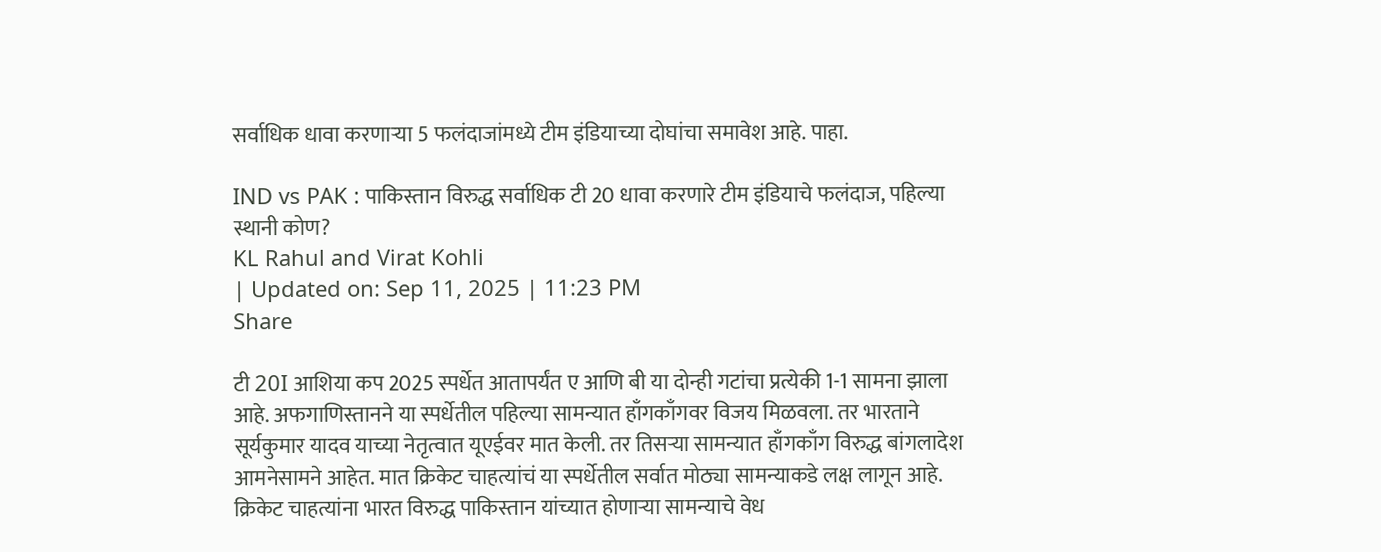सर्वाधिक धावा करणाऱ्या 5 फलंदाजांमध्ये टीम इंडियाच्या दोघांचा समावेश आहे. पाहा.

IND vs PAK : पाकिस्तान विरुद्ध सर्वाधिक टी 20 धावा करणारे टीम इंडियाचे फलंदाज, पहिल्या स्थानी कोण?
KL Rahul and Virat Kohli
| Updated on: Sep 11, 2025 | 11:23 PM
Share

टी 20I आशिया कप 2025 स्पर्धेत आतापर्यंत ए आणि बी या दोन्ही गटांचा प्रत्येकी 1-1 सामना झाला आहे. अफगाणिस्तानने या स्पर्धेतील पहिल्या सामन्यात हाँगकाँगवर विजय मिळवला. तर भारताने सूर्यकुमार यादव याच्या नेतृत्वात यूएईवर मात केली. तर तिसऱ्या सामन्यात हाँगकाँग विरुद्ध बांगलादेश आमनेसामने आहेत. मात क्रिकेट चाहत्यांचं या स्पर्धेतील सर्वात मोठ्या सामन्याकडे लक्ष लागून आहे. क्रिकेट चाहत्यांना भारत विरुद्ध पाकिस्तान यांच्यात होणाऱ्या सामन्याचे वेध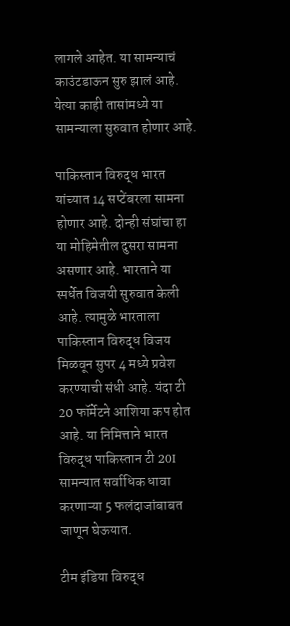लागले आहेत. या सामन्याचं काउंटडाऊन सुरु झालं आहे. येत्या काही तासांमध्ये या सामन्याला सुरुवात होणार आहे.

पाकिस्तान विरुद्ध भारत यांच्यात 14 सप्टेंबरला सामना होणार आहे. दोन्ही संघांचा हा या मोहिमेतील दुसरा सामना असणार आहे. भारताने या स्पर्धेत विजयी सुरुवात केली आहे. त्यामुळे भारताला पाकिस्तान विरुद्ध विजय मिळवून सुपर 4 मध्ये प्रवेश करण्याची संधी आहे. यंदा टी 20 फॉर्मेटने आशिया कप होत आहे. या निमित्ताने भारत विरुद्ध पाकिस्तान टी 20I सामन्यात सर्वाधिक धावा करणाऱ्या 5 फलंदाजांबाबत जाणून घेऊयात.

टीम इंडिया विरुद्ध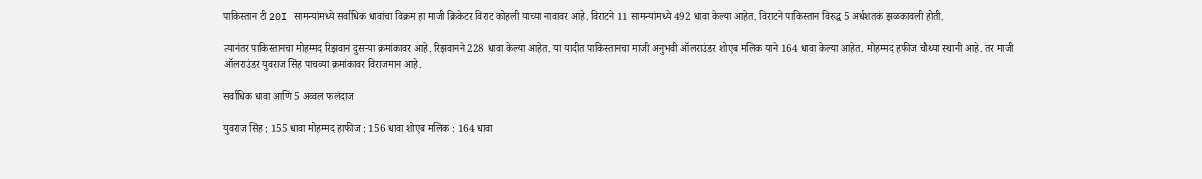पाकिस्तान टी 20I सामन्यांमध्ये सर्वाधिक धावांचा विक्रम हा माजी क्रिकेटर विराट कोहली याच्या नावावर आहे. विराटने 11 सामन्यांमध्ये 492 धावा केल्या आहेत. विराटने पाकिस्तान विरुद्ध 5 अर्धशतकं झळकावली होती.

त्यानंतर पाकिस्तानचा मोहम्मद रिझवान दुसऱ्या क्रमांकावर आहे. रिझवानने 228 धावा केल्या आहेत. या यादीत पाकिस्तानचा माजी अनुभवी ऑलराउंडर शोएब मलिक याने 164 धावा केल्या आहेत. मोहम्मद हफीज चौथ्या स्थानी आहे. तर माजी ऑलराउंडर युवराज सिंह पाचव्या क्रमांकावर विराजमान आहे.

सर्वाधिक धावा आणि 5 अव्वल फलंदाज

युवराज सिंह : 155 धावा मोहम्मद हाफीज : 156 धावा शोएब मलिक : 164 धावा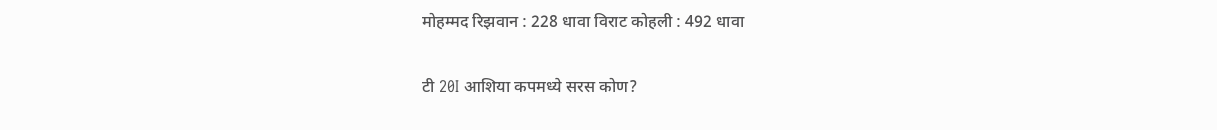मोहम्मद रिझवान : 228 धावा विराट कोहली : 492 धावा

टी 20I आशिया कपमध्ये सरस कोण?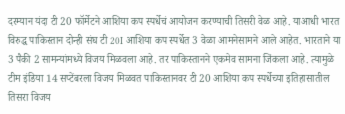दरम्यान यंदा टी 20 फॉर्मेटने आशिया कप स्पर्धेचं आयोजन करण्याची तिसरी वेळ आहे. याआधी भारत विरुद्ध पाकिस्तान दोन्ही संघ टी 20I आशिया कप स्पर्धेत 3 वेळा आमनेसामने आले आहेत. भारताने या 3 पैकी 2 सामन्यांमध्ये विजय मिळवला आहे. तर पाकिस्तानने एकमेव सामना जिंकला आहे. त्यामुळे टीम इंडिया 14 सप्टेंबरला विजय मिळवत पाकिस्तानवर टी 20 आशिया कप स्पर्धेच्या इतिहासातील तिसरा विजय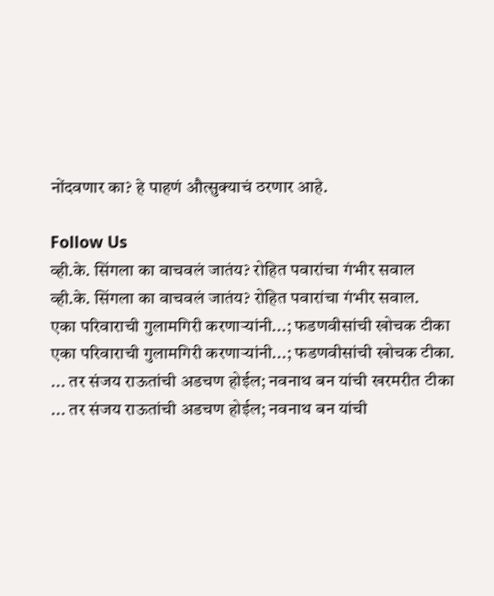नोंदवणार का? हे पाहणं औत्सुक्याचं ठरणार आहे.

Follow Us
व्ही.के. सिंगला का वाचवलं जातंय? रोहित पवारांचा गंभीर सवाल
व्ही.के. सिंगला का वाचवलं जातंय? रोहित पवारांचा गंभीर सवाल.
एका परिवाराची गुलामगिरी करणाऱ्यांनी...; फडणवीसांची खोचक टीका
एका परिवाराची गुलामगिरी करणाऱ्यांनी...; फडणवीसांची खोचक टीका.
... तर संजय राऊतांची अडचण होईल; नवनाथ बन यांची खरमरीत टीका
... तर संजय राऊतांची अडचण होईल; नवनाथ बन यांची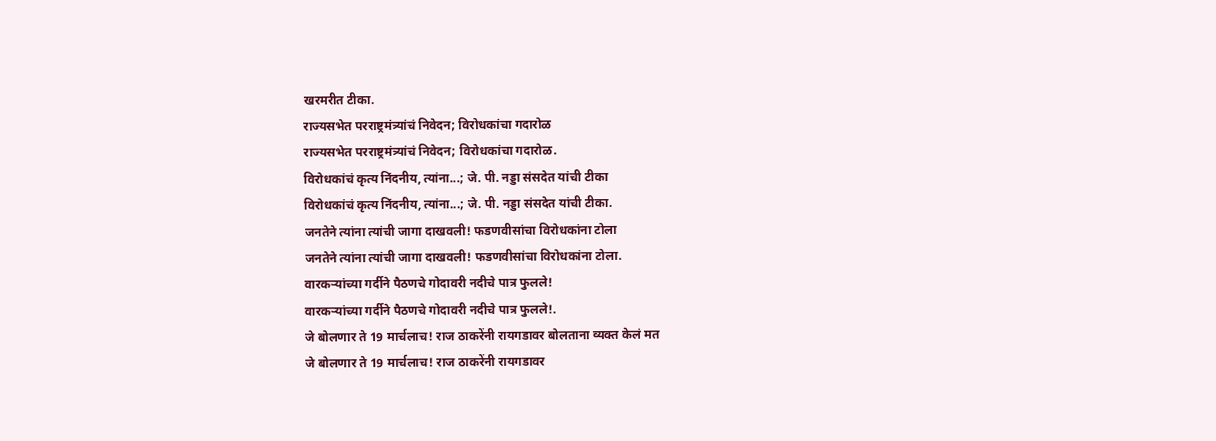खरमरीत टीका.
राज्यसभेत परराष्ट्रमंत्र्यांचं निवेदन; विरोधकांचा गदारोळ
राज्यसभेत परराष्ट्रमंत्र्यांचं निवेदन; विरोधकांचा गदारोळ.
विरोधकांचं कृत्य निंदनीय, त्यांना...; जे. पी. नड्डा संसदेत यांची टीका
विरोधकांचं कृत्य निंदनीय, त्यांना...; जे. पी. नड्डा संसदेत यांची टीका.
जनतेने त्यांना त्यांची जागा दाखवली! फडणवीसांचा विरोधकांना टोला
जनतेने त्यांना त्यांची जागा दाखवली! फडणवीसांचा विरोधकांना टोला.
वारकऱ्यांच्या गर्दीने पैठणचे गोदावरी नदीचे पात्र फुलले!
वारकऱ्यांच्या गर्दीने पैठणचे गोदावरी नदीचे पात्र फुलले!.
जे बोलणार ते 19 मार्चलाच! राज ठाकरेंनी रायगडावर बोलताना व्यक्त केलं मत
जे बोलणार ते 19 मार्चलाच! राज ठाकरेंनी रायगडावर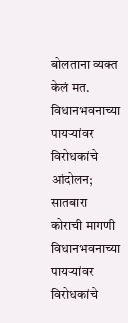बोलताना व्यक्त केलं मत.
विधानभवनाच्या पायऱ्यांवर विरोधकांचे आंदोलन; सातबारा कोराची मागणी
विधानभवनाच्या पायऱ्यांवर विरोधकांचे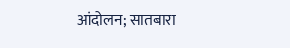आंदोलन; सातबारा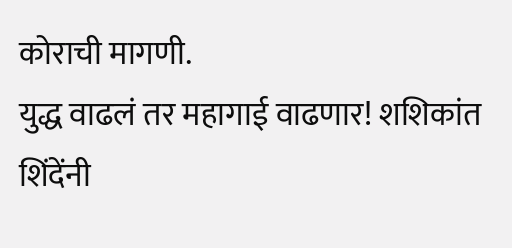कोराची मागणी.
युद्ध वाढलं तर महागाई वाढणार! शशिकांत शिंदेंनी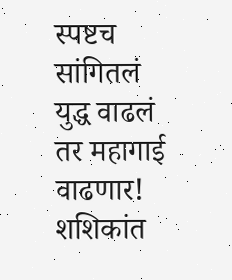स्पष्टच सांगितलं
युद्ध वाढलं तर महागाई वाढणार! शशिकांत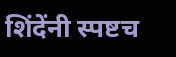शिंदेंनी स्पष्टच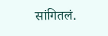सांगितलं.